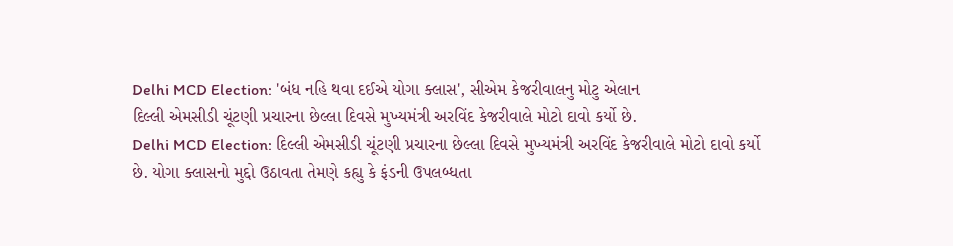Delhi MCD Election: 'બંધ નહિ થવા દઈએ યોગા ક્લાસ', સીએમ કેજરીવાલનુ મોટુ એલાન
દિલ્લી એમસીડી ચૂંટણી પ્રચારના છેલ્લા દિવસે મુખ્યમંત્રી અરવિંદ કેજરીવાલે મોટો દાવો કર્યો છે.
Delhi MCD Election: દિલ્લી એમસીડી ચૂંટણી પ્રચારના છેલ્લા દિવસે મુખ્યમંત્રી અરવિંદ કેજરીવાલે મોટો દાવો કર્યો છે. યોગા ક્લાસનો મુદ્દો ઉઠાવતા તેમણે કહ્યુ કે ફંડની ઉપલબ્ધતા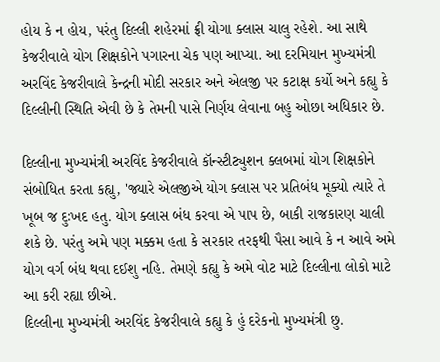હોય કે ન હોય, પરંતુ દિલ્લી શહેરમાં ફ્રી યોગા ક્લાસ ચાલુ રહેશે. આ સાથે કેજરીવાલે યોગ શિક્ષકોને પગારના ચેક પણ આપ્યા. આ દરમિયાન મુખ્યમંત્રી અરવિંદ કેજરીવાલે કેન્દ્રની મોદી સરકાર અને એલજી પર કટાક્ષ કર્યો અને કહ્યુ કે દિલ્લીની સ્થિતિ એવી છે કે તેમની પાસે નિર્ણય લેવાના બહુ ઓછા અધિકાર છે.

દિલ્લીના મુખ્યમંત્રી અરવિંદ કેજરીવાલે કૉન્સ્ટીટ્યુશન ક્લબમાં યોગ શિક્ષકોને સંબોધિત કરતા કહ્યુ, 'જ્યારે એલજીએ યોગ ક્લાસ પર પ્રતિબંધ મૂક્યો ત્યારે તે ખૂબ જ દુઃખદ હતુ. યોગ ક્લાસ બંધ કરવા એ પાપ છે, બાકી રાજકારણ ચાલી શકે છે. પરંતુ અમે પણ મક્કમ હતા કે સરકાર તરફથી પૈસા આવે કે ન આવે અમે યોગ વર્ગ બંધ થવા દઈશુ નહિ. તેમણે કહ્યુ કે અમે વોટ માટે દિલ્લીના લોકો માટે આ કરી રહ્યા છીએ.
દિલ્લીના મુખ્યમંત્રી અરવિંદ કેજરીવાલે કહ્યુ કે હું દરેકનો મુખ્યમંત્રી છુ.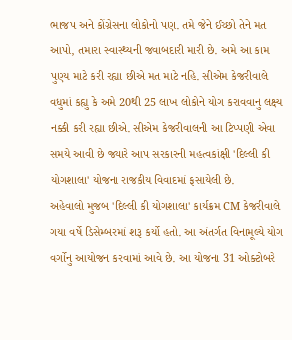ભાજપ અને કોંગ્રેસના લોકોનો પણ. તમે જેને ઈચ્છો તેને મત આપો, તમારા સ્વાસ્થ્યની જવાબદારી મારી છે. અમે આ કામ પુણ્ય માટે કરી રહ્યા છીએ મત માટે નહિ. સીએમ કેજરીવાલે વધુમાં કહ્યુ કે અમે 20થી 25 લાખ લોકોને યોગ કરાવવાનુ લક્ષ્ય નક્કી કરી રહ્યા છીએ. સીએમ કેજરીવાલની આ ટિપ્પણી એવા સમયે આવી છે જ્યારે આપ સરકારની મહત્વકાંક્ષી 'દિલ્લી કી યોગશાલા' યોજના રાજકીય વિવાદમાં ફસાયેલી છે.
અહેવાલો મુજબ 'દિલ્લી કી યોગશાલા' કાર્યક્રમ CM કેજરીવાલે ગયા વર્ષે ડિસેમ્બરમાં શરૂ કર્યો હતો. આ અંતર્ગત વિનામૂલ્યે યોગ વર્ગોનુ આયોજન કરવામાં આવે છે. આ યોજના 31 ઓક્ટોબરે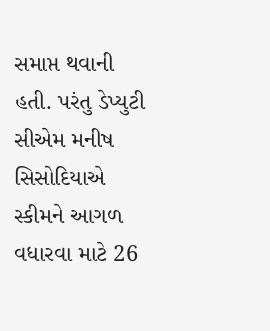સમાપ્ત થવાની હતી. પરંતુ ડેપ્યુટી સીએમ મનીષ સિસોદિયાએ સ્કીમને આગળ વધારવા માટે 26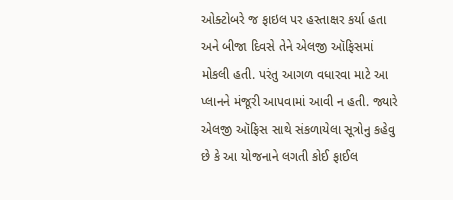ઓક્ટોબરે જ ફાઇલ પર હસ્તાક્ષર કર્યા હતા અને બીજા દિવસે તેને એલજી ઑફિસમાં મોકલી હતી. પરંતુ આગળ વધારવા માટે આ પ્લાનને મંજૂરી આપવામાં આવી ન હતી. જ્યારે એલજી ઑફિસ સાથે સંકળાયેલા સૂત્રોનુ કહેવુ છે કે આ યોજનાને લગતી કોઈ ફાઈલ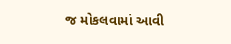જ મોકલવામાં આવી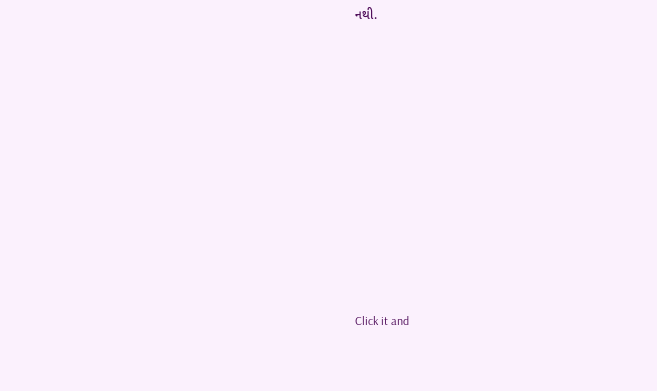નથી.












Click it and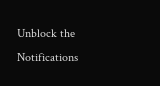Unblock the Notifications